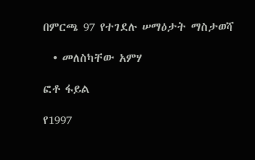በምርጫ 97 የተገደሉ ሠማዕታት ማስታወሻ

  • መለስካቸው አምሃ

ፎቶ ፋይል

የ1997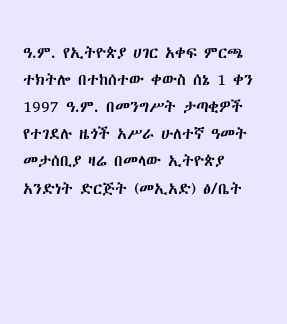ዓ.ም. የኢትዮጵያ ሀገር አቀፍ ምርጫ ተክትሎ በተከሰተው ቀውስ ሰኔ 1 ቀን 1997 ዓ.ም. በመንግሥት ታጣቂዎች የተገደሉ ዜጎች አሥራ ሁለተኛ ዓመት መታሰቢያ ዛሬ በመላው ኢትዮጵያ አንድነት ድርጅት (መኢአድ) ፅ/ቤት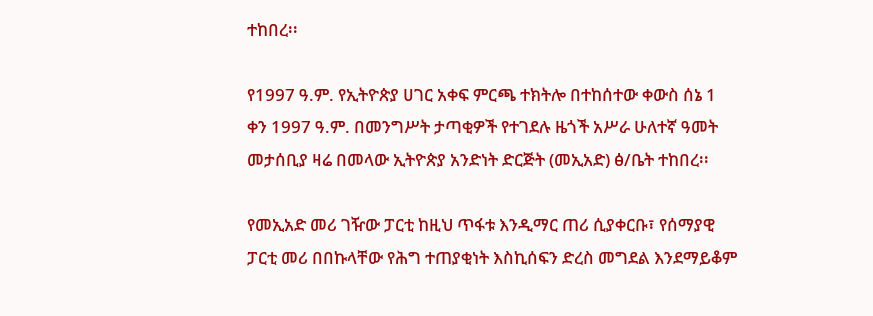ተከበረ፡፡

የ1997 ዓ.ም. የኢትዮጵያ ሀገር አቀፍ ምርጫ ተክትሎ በተከሰተው ቀውስ ሰኔ 1 ቀን 1997 ዓ.ም. በመንግሥት ታጣቂዎች የተገደሉ ዜጎች አሥራ ሁለተኛ ዓመት መታሰቢያ ዛሬ በመላው ኢትዮጵያ አንድነት ድርጅት (መኢአድ) ፅ/ቤት ተከበረ፡፡

የመኢአድ መሪ ገዥው ፓርቲ ከዚህ ጥፋቱ እንዲማር ጠሪ ሲያቀርቡ፣ የሰማያዊ ፓርቲ መሪ በበኩላቸው የሕግ ተጠያቂነት እስኪሰፍን ድረስ መግደል እንደማይቆም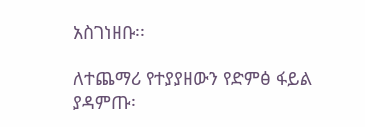አስገነዘቡ፡፡

ለተጨማሪ የተያያዘውን የድምፅ ፋይል ያዳምጡ፡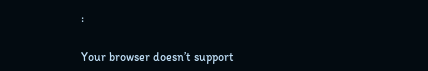፡

Your browser doesn’t support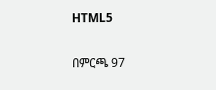HTML5

በምርጫ 97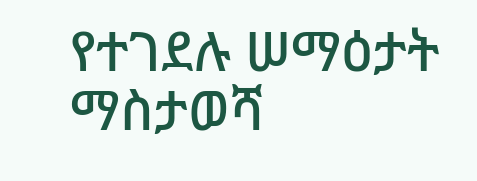የተገደሉ ሠማዕታት ማስታወሻ